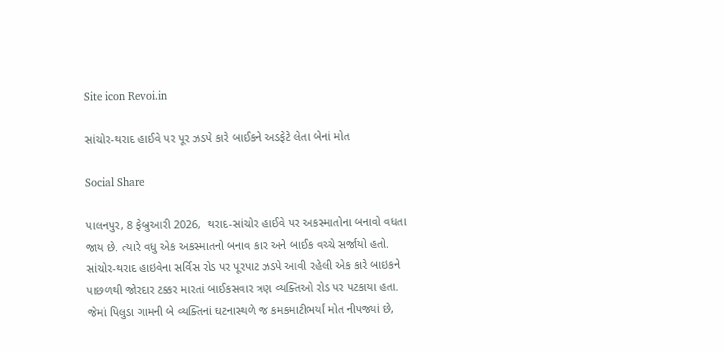Site icon Revoi.in

સાંચોર-થરાદ હાઈવે પર પૂર ઝડપે કારે બાઈકને અડફેટે લેતા બેનાં મોત

Social Share

પાલનપુર, 8 ફેબ્રુઆરી 2026,  થરાદ-સાંચોર હાઈવે પર અકસ્માતોના બનાવો વધતા જાય છે. ત્યારે વધુ એક અકસ્માતનો બનાવ કાર અને બાઈક વચ્ચે સર્જાયો હતો. સાંચોર-થરાદ હાઇવેના સર્વિસ રોડ પર પૂરપાટ ઝડપે આવી રહેલી એક કારે બાઇકને પાછળથી જોરદાર ટક્કર મારતાં બાઈકસવાર ત્રણ વ્યક્તિઓ રોડ પર પટકાયા હતા. જેમાં પિલુડા ગામની બે વ્યક્તિનાં ઘટનાસ્થળે જ કમકમાટીભર્યાં મોત નીપજ્યાં છે,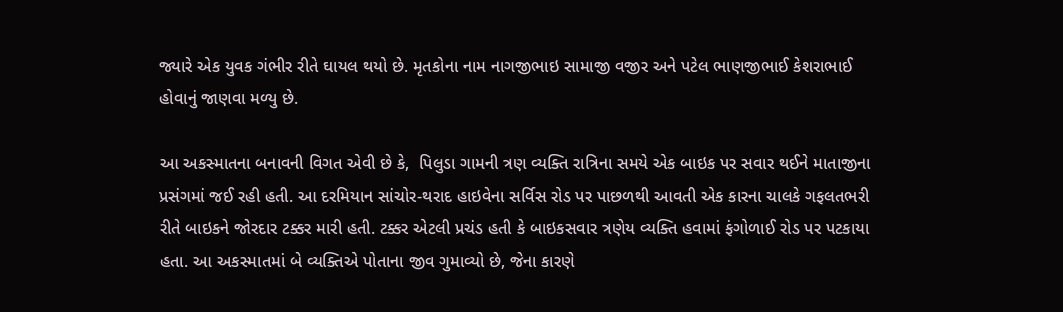જ્યારે એક યુવક ગંભીર રીતે ઘાયલ થયો છે. મૃતકોના નામ નાગજીભાઇ સામાજી વજીર અને પટેલ ભાણજીભાઈ કેશરાભાઈ હોવાનું જાણવા મળ્યુ છે.

આ અકસ્માતના બનાવની વિગત એવી છે કે,  પિલુડા ગામની ત્રણ વ્યક્તિ રાત્રિના સમયે એક બાઇક પર સવાર થઈને માતાજીના પ્રસંગમાં જઈ રહી હતી. આ દરમિયાન સાંચોર-થરાદ હાઇવેના સર્વિસ રોડ પર પાછળથી આવતી એક કારના ચાલકે ગફલતભરી રીતે બાઇકને જોરદાર ટક્કર મારી હતી. ટક્કર એટલી પ્રચંડ હતી કે બાઇકસવાર ત્રણેય વ્યક્તિ હવામાં ફંગોળાઈ રોડ પર પટકાયા હતા. આ અકસ્માતમાં બે વ્યક્તિએ પોતાના જીવ ગુમાવ્યો છે, જેના કારણે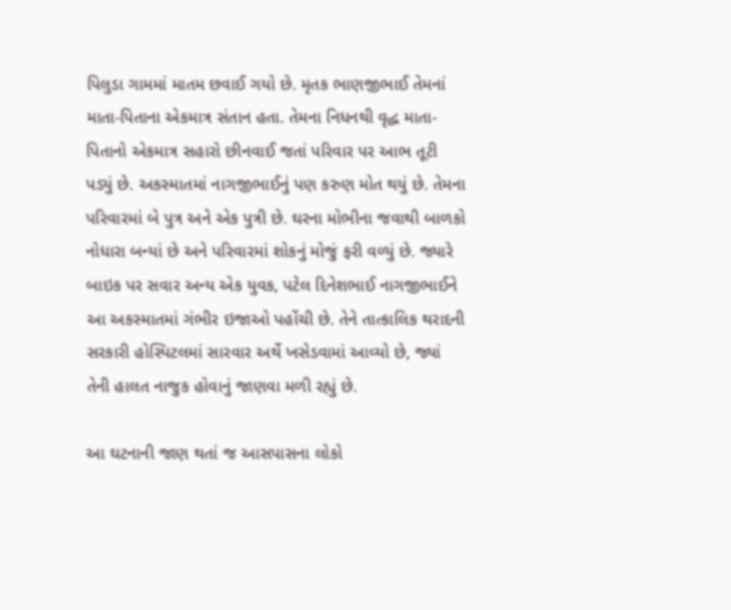પિલુડા ગામમાં માતમ છવાઈ ગયો છે. મૃતક ભાણજીભાઈ તેમનાં માતા-પિતાના એકમાત્ર સંતાન હતા. તેમના નિધનથી વૃદ્ધ માતા-પિતાનો એકમાત્ર સહારો છીનવાઈ જતાં પરિવાર પર આભ તૂટી પડ્યું છે. અકસ્માતમાં નાગજીભાઈનું પણ કરુણ મોત થયું છે. તેમના પરિવારમાં બે પુત્ર અને એક પુત્રી છે. ઘરના મોભીના જવાથી બાળકો નોધારા બન્યાં છે અને પરિવારમાં શોકનું મોજું ફરી વળ્યું છે. જ્યારે બાઇક પર સવાર અન્ય એક યુવક, પટેલ દિનેશભાઈ નાગજીભાઈને આ અકસ્માતમાં ગંભીર ઇજાઓ પહોંચી છે. તેને તાત્કાલિક થરાદની સરકારી હોસ્પિટલમાં સારવાર અર્થે ખસેડવામાં આવ્યો છે, જ્યાં તેની હાલત નાજુક હોવાનું જાણવા મળી રહ્યું છે.

આ ઘટનાની જાણ થતાં જ આસપાસના લોકો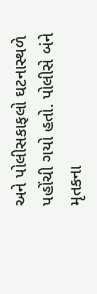અને પોલીસકાફલો ઘટનાસ્થળે પહોંચી ગયો હતો. પોલીસે બંને મૃતકના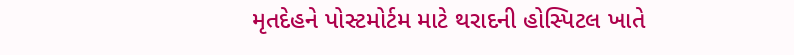મૃતદેહને પોસ્ટમોર્ટમ માટે થરાદની હોસ્પિટલ ખાતે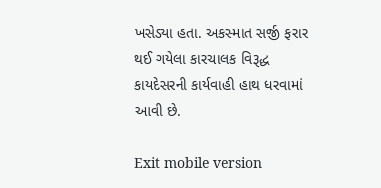ખસેડ્યા હતા. અકસ્માત સર્જી ફરાર થઈ ગયેલા કારચાલક વિરૂદ્ધ કાયદેસરની કાર્યવાહી હાથ ધરવામાં આવી છે.

Exit mobile version